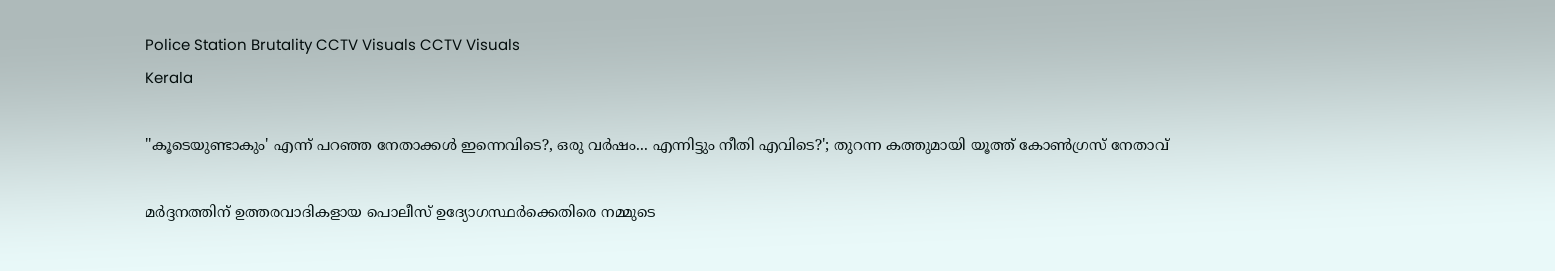Police Station Brutality CCTV Visuals CCTV Visuals
Kerala

''കൂടെയുണ്ടാകും' എന്ന് പറഞ്ഞ നേതാക്കള്‍ ഇന്നെവിടെ?, ഒരു വര്‍ഷം... എന്നിട്ടും നീതി എവിടെ?'; തുറന്ന കത്തുമായി യൂത്ത് കോണ്‍ഗ്രസ് നേതാവ്

മര്‍ദ്ദനത്തിന് ഉത്തരവാദികളായ പൊലീസ് ഉദ്യോഗസ്ഥര്‍ക്കെതിരെ നമ്മുടെ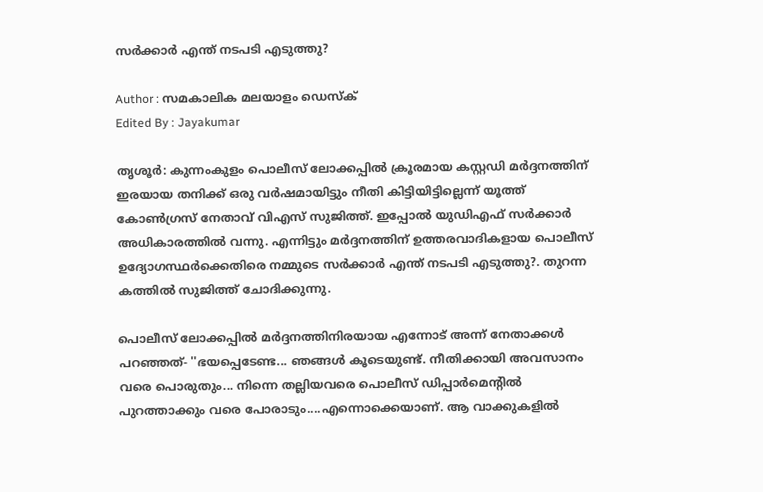സര്‍ക്കാര്‍ എന്ത് നടപടി എടുത്തു?

Author : സമകാലിക മലയാളം ഡെസ്ക്
Edited By : Jayakumar

തൃശൂര്‍: കുന്നംകുളം പൊലീസ് ലോക്കപ്പില്‍ ക്രൂരമായ കസ്റ്റഡി മര്‍ദ്ദനത്തിന് ഇരയായ തനിക്ക് ഒരു വര്‍ഷമായിട്ടും നീതി കിട്ടിയിട്ടില്ലെന്ന് യൂത്ത് കോണ്‍ഗ്രസ് നേതാവ് വിഎസ് സുജിത്ത്. ഇപ്പോല്‍ യുഡിഎഫ് സര്‍ക്കാര്‍ അധികാരത്തില്‍ വന്നു. എന്നിട്ടും മര്‍ദ്ദനത്തിന് ഉത്തരവാദികളായ പൊലീസ് ഉദ്യോഗസ്ഥര്‍ക്കെതിരെ നമ്മുടെ സര്‍ക്കാര്‍ എന്ത് നടപടി എടുത്തു?. തുറന്ന കത്തില്‍ സുജിത്ത് ചോദിക്കുന്നു.

പൊലീസ് ലോക്കപ്പില്‍ മര്‍ദ്ദനത്തിനിരയായ എന്നോട് അന്ന് നേതാക്കള്‍ പറഞ്ഞത്- ''ഭയപ്പെടേണ്ട... ഞങ്ങള്‍ കൂടെയുണ്ട്. നീതിക്കായി അവസാനം വരെ പൊരുതും... നിന്നെ തല്ലിയവരെ പൊലീസ് ഡിപ്പാര്‍മെന്റില്‍ പുറത്താക്കും വരെ പോരാടും....എന്നൊക്കെയാണ്. ആ വാക്കുകളില്‍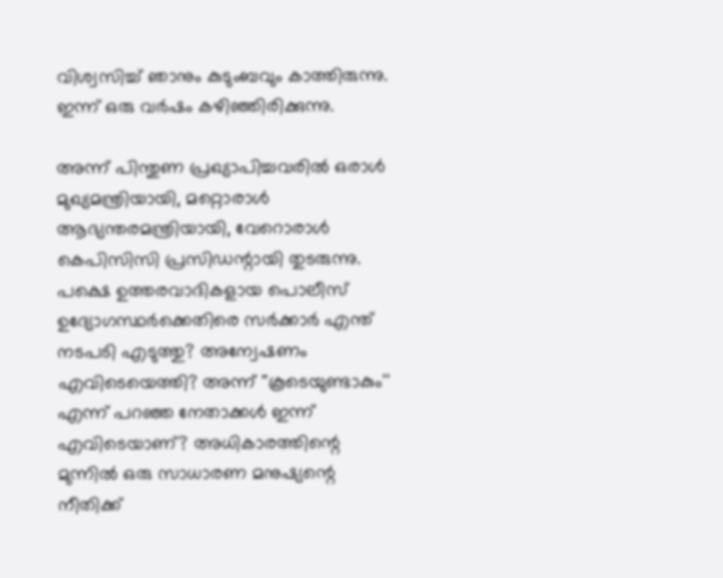വിശ്വസിച്ച് ഞാനും കുടുംബവും കാത്തിരുന്നു. ഇന്ന് ഒരു വര്‍ഷം കഴിഞ്ഞിരിക്കുന്നു.

അന്ന് പിന്തുണ പ്രഖ്യാപിച്ചവരില്‍ ഒരാള്‍ മുഖ്യമന്ത്രിയായി, മറ്റൊരാള്‍ ആഭ്യന്തരമന്ത്രിയായി, വേറൊരാള്‍ കെപിസിസി പ്രസിഡന്റായി തുടരുന്നു. പക്ഷെ ഉത്തരവാദികളായ പൊലീസ് ഉദ്യോഗസ്ഥര്‍ക്കെതിരെ സര്‍ക്കാര്‍ എന്ത് നടപടി എടുത്തു? അന്വേഷണം എവിടെയെത്തി? അന്ന് ''കൂടെയുണ്ടാകും'' എന്ന് പറഞ്ഞ നേതാക്കള്‍ ഇന്ന് എവിടെയാണ്? അധികാരത്തിന്റെ മുന്നില്‍ ഒരു സാധാരണ മനുഷ്യന്റെ നീതിക്ക്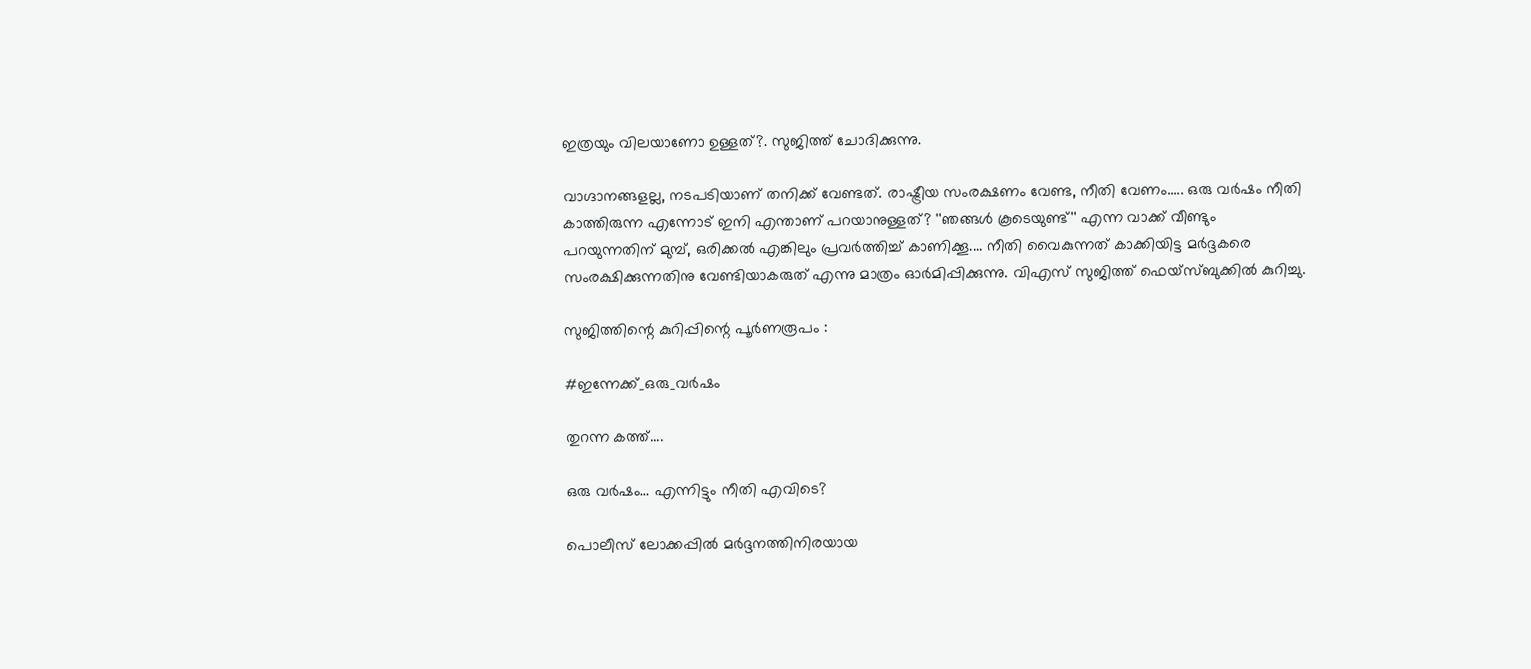ഇത്രയും വിലയാണോ ഉള്ളത്?. സുജിത്ത് ചോദിക്കുന്നു.

വാഗ്ദാനങ്ങളല്ല, നടപടിയാണ് തനിക്ക് വേണ്ടത്. രാഷ്ട്രീയ സംരക്ഷണം വേണ്ട, നീതി വേണം..... ഒരു വര്‍ഷം നീതി കാത്തിരുന്ന എന്നോട് ഇനി എന്താണ് പറയാനുള്ളത്? ''ഞങ്ങള്‍ കൂടെയുണ്ട്'' എന്ന വാക്ക് വീണ്ടും പറയുന്നതിന് മുമ്പ്, ഒരിക്കല്‍ എങ്കിലും പ്രവര്‍ത്തിച്ച് കാണിക്കൂ.... നീതി വൈകുന്നത് കാക്കിയിട്ട മര്‍ദ്ദകരെ സംരക്ഷിക്കുന്നതിനു വേണ്ടിയാകരുത് എന്നു മാത്രം ഓര്‍മിപ്പിക്കുന്നു. വിഎസ് സുജിത്ത് ഫെയ്‌സ്ബുക്കില്‍ കുറിച്ചു.

സുജിത്തിന്റെ കുറിപ്പിന്റെ പൂർണരൂപം :

#ഇന്നേക്ക്_ഒരു_വർഷം

തുറന്ന കത്ത്....

ഒരു വർഷം… എന്നിട്ടും നീതി എവിടെ?

പൊലീസ് ലോക്കപ്പിൽ മർദ്ദനത്തിനിരയായ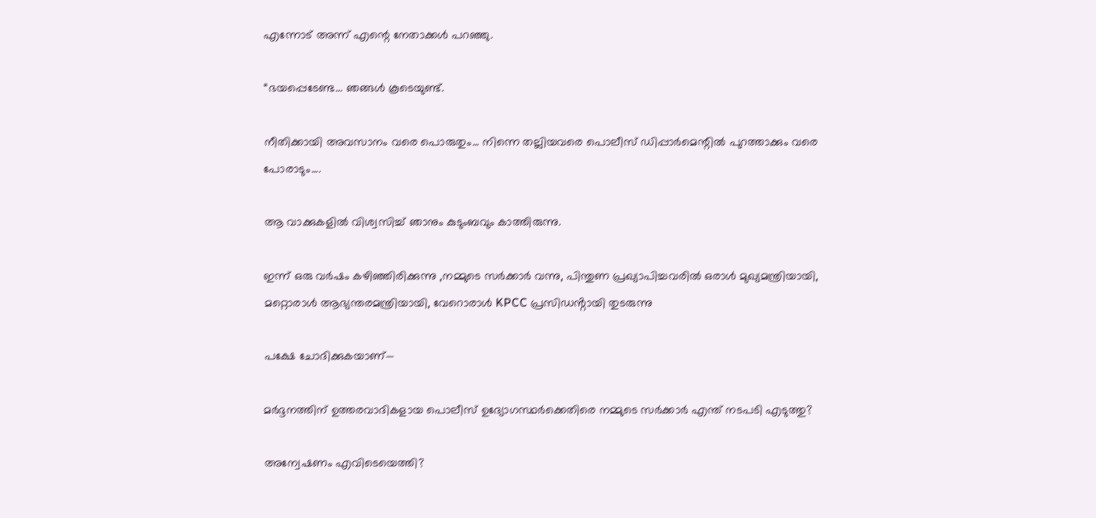എന്നോട് അന്ന് എന്റെ നേതാക്കൾ പറഞ്ഞു.

“ഭയപ്പെടേണ്ട… ഞങ്ങൾ കൂടെയുണ്ട്.

നീതിക്കായി അവസാനം വരെ പൊരുതും... നിന്നെ തല്ലിയവരെ പൊലീസ് ഡിപ്പാർമെന്റിൽ പുറത്താക്കും വരെ പോരാടും....

ആ വാക്കുകളിൽ വിശ്വസിച്ച് ഞാനും കുടുംബവും കാത്തിരുന്നു.

ഇന്ന് ഒരു വർഷം കഴിഞ്ഞിരിക്കുന്നു ,നമ്മുടെ സർക്കാർ വന്നു, പിന്തുണ പ്രഖ്യാപിച്ചവരിൽ ഒരാൾ മുഖ്യമന്ത്രിയായി, മറ്റൊരാൾ ആഭ്യന്തരമന്ത്രിയായി, വേറൊരാൾ KPCC പ്രസിഡൻ്റായി തുടരുന്നു

പക്ഷേ ചോദിക്കുകയാണ്—

മർദ്ദനത്തിന് ഉത്തരവാദികളായ പൊലീസ് ഉദ്യോഗസ്ഥർക്കെതിരെ നമ്മുടെ സർക്കാർ എന്ത് നടപടി എടുത്തു?

അന്വേഷണം എവിടെയെത്തി?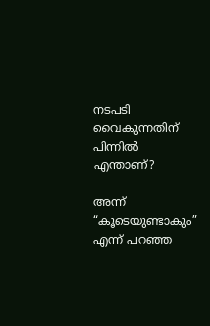നടപടി വൈകുന്നതിന് പിന്നിൽ എന്താണ്?

അന്ന് “കൂടെയുണ്ടാകും” എന്ന് പറഞ്ഞ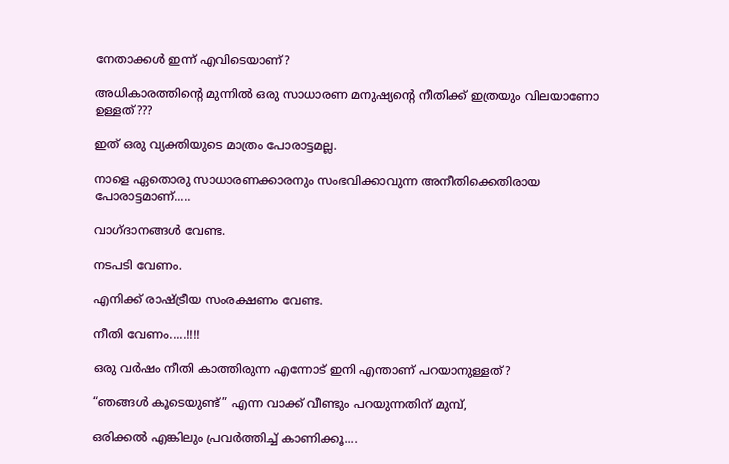നേതാക്കൾ ഇന്ന് എവിടെയാണ്?

അധികാരത്തിന്റെ മുന്നിൽ ഒരു സാധാരണ മനുഷ്യന്റെ നീതിക്ക് ഇത്രയും വിലയാണോ ഉള്ളത്???

ഇത് ഒരു വ്യക്തിയുടെ മാത്രം പോരാട്ടമല്ല.

നാളെ ഏതൊരു സാധാരണക്കാരനും സംഭവിക്കാവുന്ന അനീതിക്കെതിരായ പോരാട്ടമാണ്.....

വാഗ്ദാനങ്ങൾ വേണ്ട.

നടപടി വേണം.

എനിക്ക് രാഷ്ട്രീയ സംരക്ഷണം വേണ്ട.

നീതി വേണം.....!!!!

ഒരു വർഷം നീതി കാത്തിരുന്ന എന്നോട് ഇനി എന്താണ് പറയാനുള്ളത്?

“ഞങ്ങൾ കൂടെയുണ്ട്” എന്ന വാക്ക് വീണ്ടും പറയുന്നതിന് മുമ്പ്,

ഒരിക്കൽ എങ്കിലും പ്രവർത്തിച്ച് കാണിക്കൂ....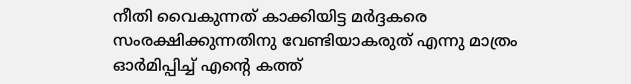നീതി വൈകുന്നത് കാക്കിയിട്ട മർദ്ദകരെ സംരക്ഷിക്കുന്നതിനു വേണ്ടിയാകരുത് എന്നു മാത്രം ഓർമിപ്പിച്ച് എന്റെ കത്ത്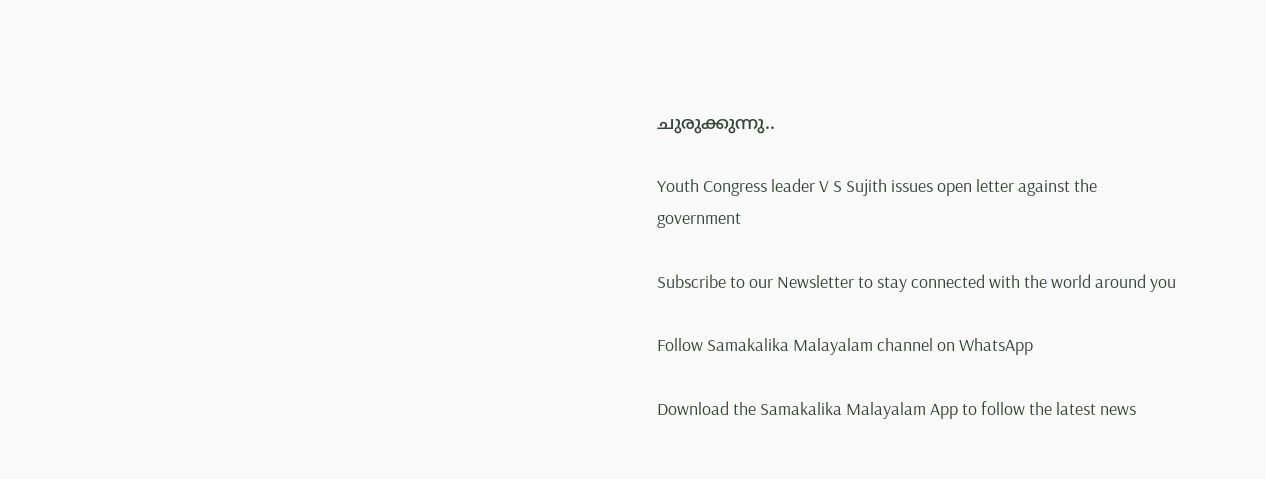ചുരുക്കുന്നു..

Youth Congress leader V S Sujith issues open letter against the government

Subscribe to our Newsletter to stay connected with the world around you

Follow Samakalika Malayalam channel on WhatsApp

Download the Samakalika Malayalam App to follow the latest news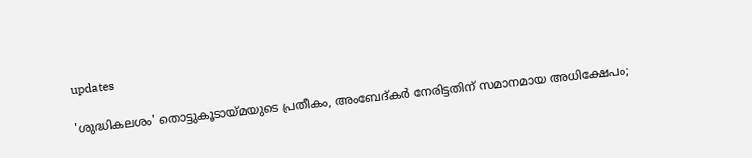updates

'ശുദ്ധികലശം' തൊട്ടുകൂടായ്മയുടെ പ്രതീകം, അംബേദ്കർ നേരിട്ടതിന് സമാനമായ അധിക്ഷേപം;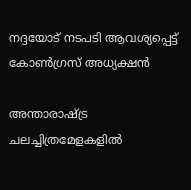നദ്ദയോട് നടപടി ആവശ്യപ്പെട്ട് കോൺഗ്രസ് അധ്യക്ഷൻ

അന്താരാഷ്ട്ര ചലച്ചിത്രമേളകളിൽ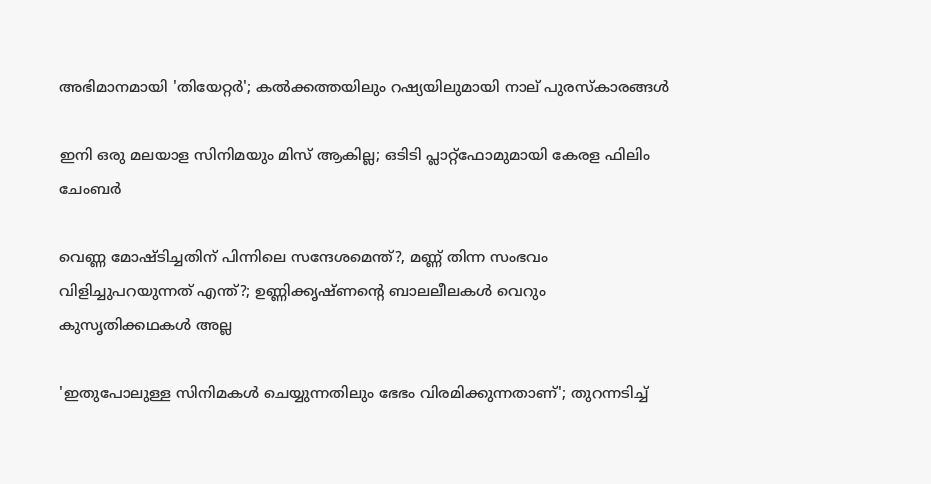അഭിമാനമായി 'തിയേറ്റർ'; കൽക്കത്തയിലും റഷ്യയിലുമായി നാല് പുരസ്കാരങ്ങൾ

ഇനി ഒരു മലയാള സിനിമയും മിസ് ആകില്ല; ഒടിടി പ്ലാറ്റ്ഫോമുമായി കേരള ഫിലിം ചേംബർ

വെണ്ണ മോഷ്ടിച്ചതിന് പിന്നിലെ സന്ദേശമെന്ത്?, മണ്ണ് തിന്ന സംഭവം വിളിച്ചുപറയുന്നത് എന്ത്?; ഉണ്ണിക്കൃഷ്ണന്റെ ബാലലീലകൾ വെറും കുസൃതിക്കഥകൾ അല്ല

'ഇതുപോലുള്ള സിനിമകള്‍ ചെയ്യുന്നതിലും ഭേഭം വിരമിക്കുന്നതാണ്'; തുറന്നടിച്ച്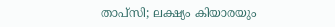താപ്‌സി; ലക്ഷ്യം കിയാരയും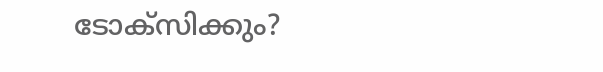ടോക്‌സിക്കും?